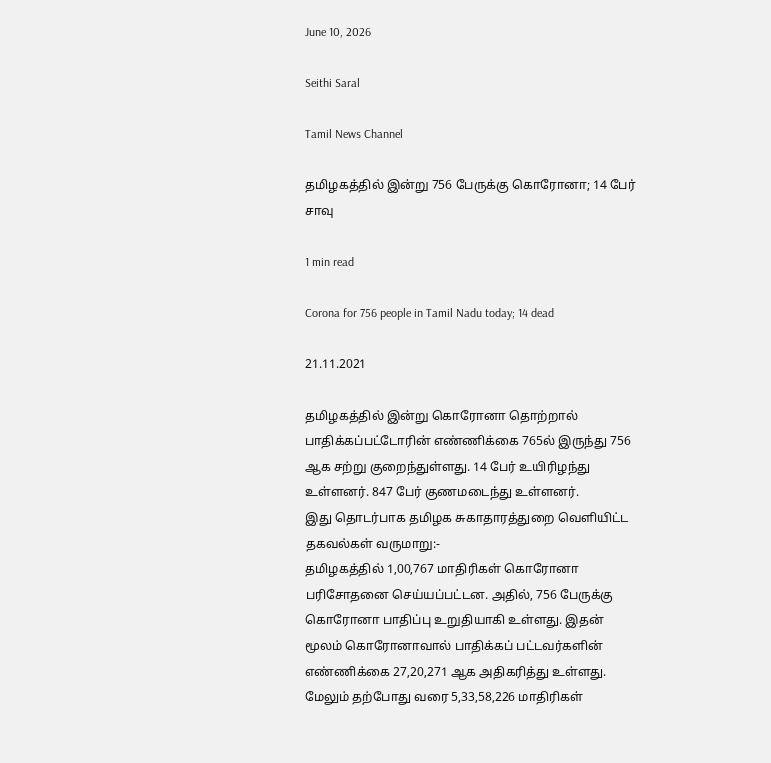June 10, 2026

Seithi Saral

Tamil News Channel

தமிழகத்தில் இன்று 756 பேருக்கு கொரோனா; 14 பேர் சாவு

1 min read

Corona for 756 people in Tamil Nadu today; 14 dead

21.11.2021

தமிழகத்தில் இன்று கொரோனா தொற்றால் பாதிக்கப்பட்டோரின் எண்ணிக்கை 765ல் இருந்து 756 ஆக சற்று குறைந்துள்ளது. 14 பேர் உயிரிழந்து உள்ளனர். 847 பேர் குணமடைந்து உள்ளனர்.
இது தொடர்பாக தமிழக சுகாதாரத்துறை வெளியிட்ட தகவல்கள் வருமாறு:-
தமிழகத்தில் 1,00,767 மாதிரிகள் கொரோனா பரிசோதனை செய்யப்பட்டன. அதில், 756 பேருக்கு கொரோனா பாதிப்பு உறுதியாகி உள்ளது. இதன் மூலம் கொரோனாவால் பாதிக்கப் பட்டவர்களின் எண்ணிக்கை 27,20,271 ஆக அதிகரித்து உள்ளது. மேலும் தற்போது வரை 5,33,58,226 மாதிரிகள்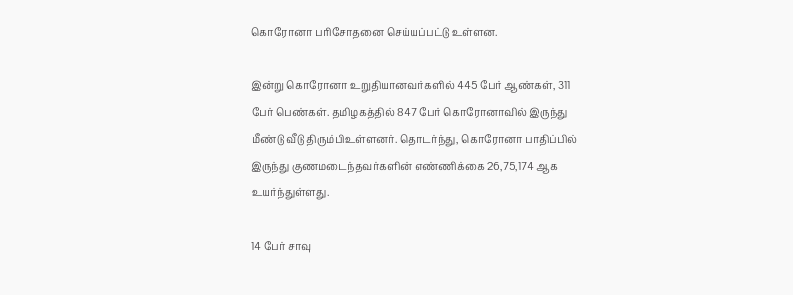கொரோனா பரிசோதனை செய்யப்பட்டு உள்ளன.

இன்று கொரோனா உறுதியானவர்களில் 445 பேர் ஆண்கள், 311 பேர் பெண்கள். தமிழகத்தில் 847 பேர் கொரோனாவில் இருந்து மீண்டு வீடு திரும்பிஉள்ளனர். தொடர்ந்து, கொரோனா பாதிப்பில் இருந்து குணமடைந்தவர்களின் எண்ணிக்கை 26,75,174 ஆக உயர்ந்துள்ளது.

14 பேர் சாவு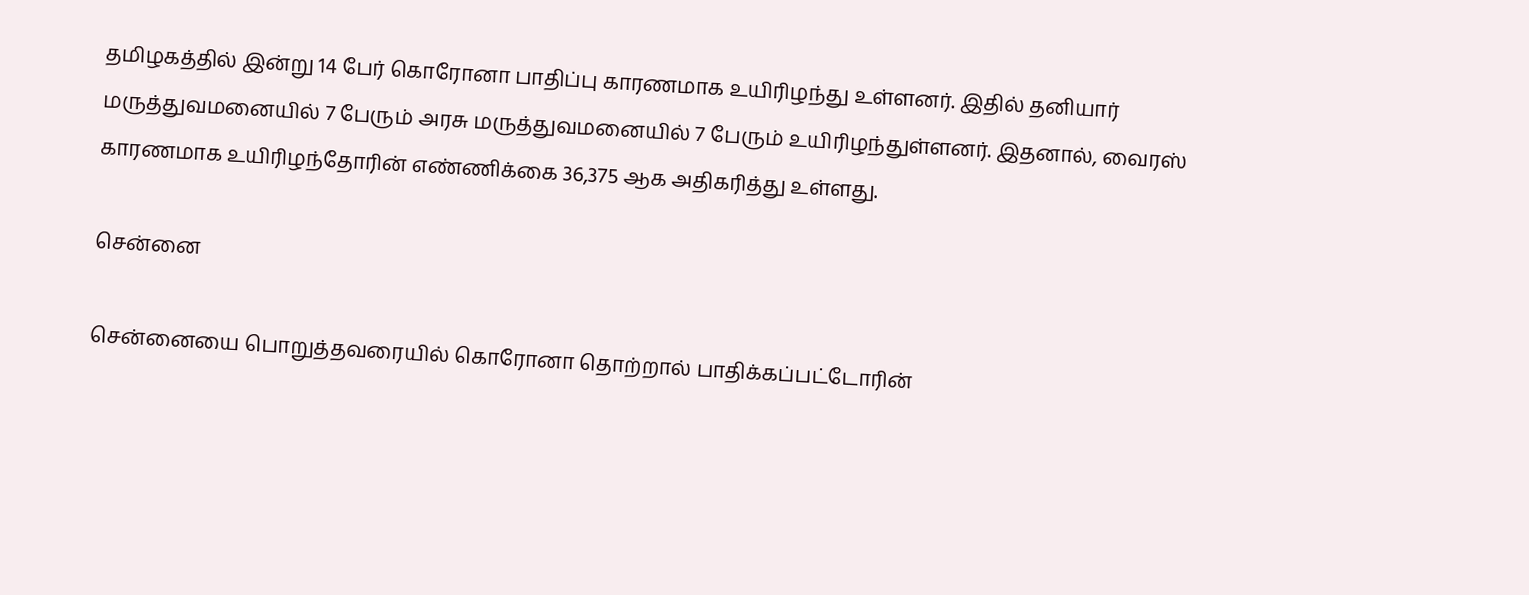தமிழகத்தில் இன்று 14 பேர் கொரோனா பாதிப்பு காரணமாக உயிரிழந்து உள்ளனர். இதில் தனியார் மருத்துவமனையில் 7 பேரும் அரசு மருத்துவமனையில் 7 பேரும் உயிரிழந்துள்ளனர். இதனால், வைரஸ் காரணமாக உயிரிழந்தோரின் எண்ணிக்கை 36,375 ஆக அதிகரித்து உள்ளது.

சென்னை

சென்னையை பொறுத்தவரையில் கொரோனா தொற்றால் பாதிக்கப்பட்டோரின்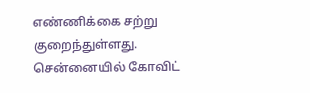எண்ணிக்கை சற்று குறைந்துள்ளது. சென்னையில் கோவிட்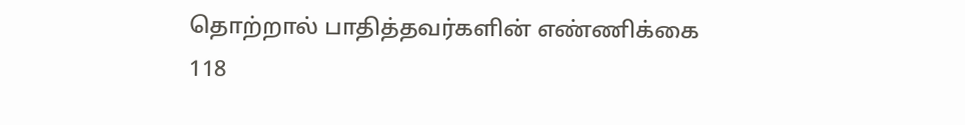தொற்றால் பாதித்தவர்களின் எண்ணிக்கை 118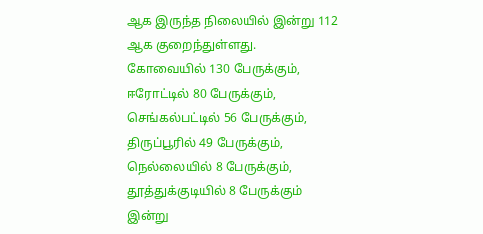ஆக இருந்த நிலையில் இன்று 112 ஆக குறைந்துள்ளது.
கோவையில் 130 பேருக்கும், ஈரோட்டில் 80 பேருக்கும், செங்கல்பட்டில் 56 பேருக்கும், திருப்பூரில் 49 பேருக்கும், நெல்லையில் 8 பேருக்கும், தூத்துக்குடியில் 8 பேருக்கும் இன்று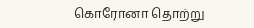கொரோனா தொற்று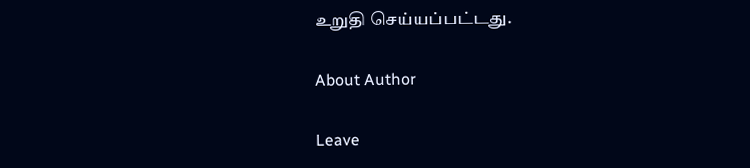உறுதி செய்யப்பட்டது.

About Author

Leave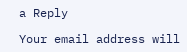a Reply

Your email address will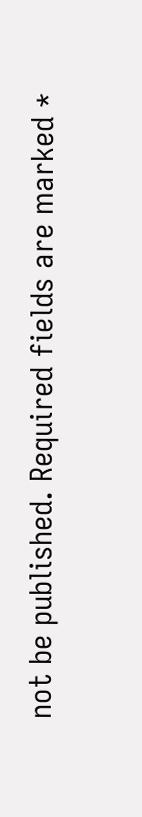not be published. Required fields are marked *